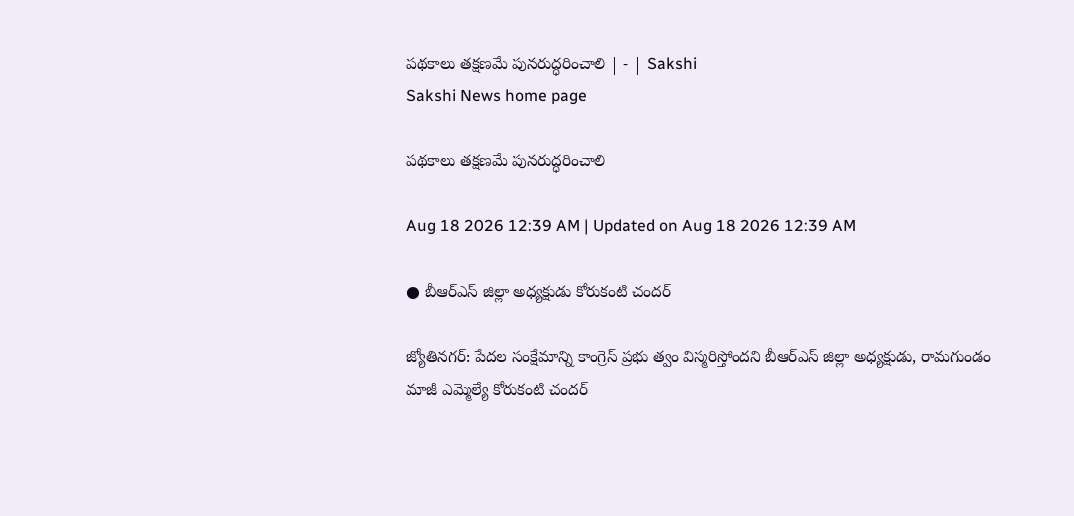పథకాలు తక్షణమే పునరుద్ధరించాలి | - | Sakshi
Sakshi News home page

పథకాలు తక్షణమే పునరుద్ధరించాలి

Aug 18 2026 12:39 AM | Updated on Aug 18 2026 12:39 AM

● బీఆర్‌ఎస్‌ జిల్లా అధ్యక్షుడు కోరుకంటి చందర్‌

జ్యోతినగర్‌: పేదల సంక్షేమాన్ని కాంగ్రెస్‌ ప్రభు త్వం విస్మరిస్తోందని బీఆర్‌ఎస్‌ జిల్లా అధ్యక్షుడు, రామగుండం మాజీ ఎమ్మెల్యే కోరుకంటి చందర్‌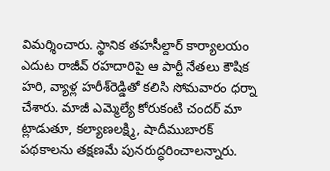విమర్శించారు. స్థానిక తహసీల్దార్‌ కార్యాలయం ఎదుట రాజీవ్‌ రహదారిపై ఆ పార్టీ నేతలు కౌషిక హరి, వ్యాళ్ల హరీశ్‌రెడ్డితో కలిసి సోమవారం ధర్నా చేశారు. మాజీ ఎమ్మెల్యే కోరుకంటి చందర్‌ మా ట్లాడుతూ, కల్యాణలక్ష్మి, షాదీముబారక్‌ పథకాలను తక్షణమే పునరుద్ధరించాలన్నారు.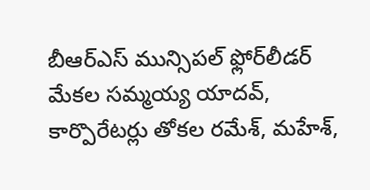బీఆర్‌ఎస్‌ మున్సిపల్‌ ఫ్లోర్‌లీడర్‌ మేకల సమ్మయ్య యాదవ్‌, కార్పొరేటర్లు తోకల రమేశ్‌, మహేశ్‌,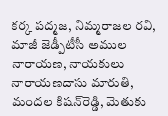కర్క పద్మజ, నిమ్మరాజల రవి, మాజీ జెడ్పీటీసీ అముల నారాయణ, నాయకులు నారాయణదాసు మారుతి, మందల కిషన్‌రెడ్డి, మెతుకు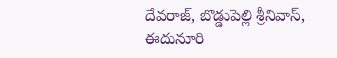దేవరాజ్‌, బొడ్డుపెల్లి శ్రీనివాస్‌, ఈదునూరి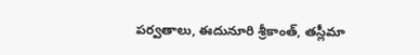పర్వతాలు, ఈదునూరి శ్రీకాంత్‌, తస్లీమా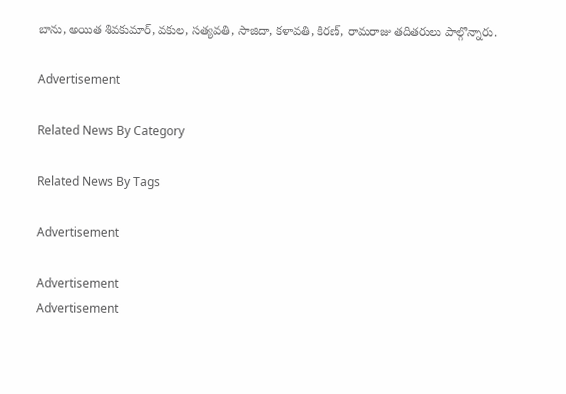బాను, అయిత శివకుమార్‌, వకుల, సత్యవతి, సాజిదా, కళావతి, కిరణ్‌, రామరాజు తదితరులు పాల్గొన్నారు.

Advertisement

Related News By Category

Related News By Tags

Advertisement

Advertisement
Advertisement